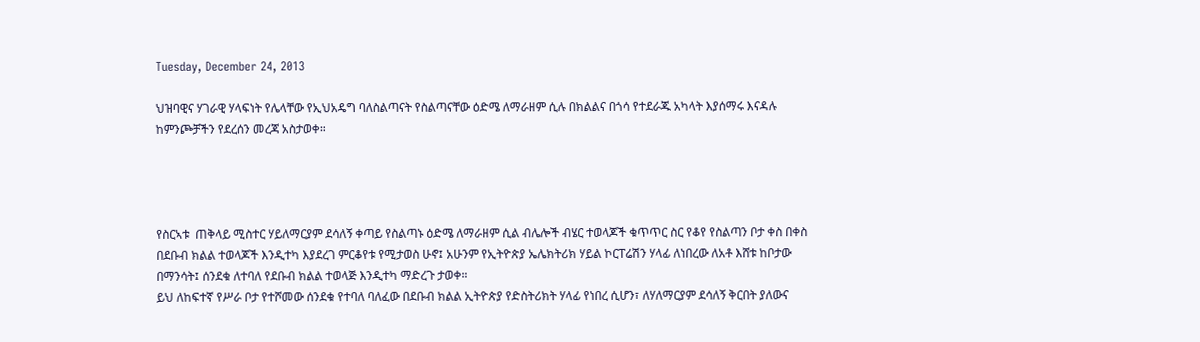Tuesday, December 24, 2013

ህዝባዊና ሃገራዊ ሃላፍነት የሌላቸው የኢህአዴግ ባለስልጣናት የስልጣናቸው ዕድሜ ለማራዘም ሲሉ በክልልና በጎሳ የተደራጁ አካላት እያሰማሩ እናዳሉ ከምንጮቻችን የደረሰን መረጃ አስታወቀ።




የስርኣቱ  ጠቅላይ ሚስተር ሃይለማርያም ደሳለኝ ቀጣይ የስልጣኑ ዕድሜ ለማራዘም ሲል ብሌሎች ብሄር ተወላጆች ቁጥጥር ስር የቆየ የስልጣን ቦታ ቀስ በቀስ በደቡብ ክልል ተወላጆች እንዲተካ እያደረገ ምርቆየቱ የሚታወስ ሁኖ፤ አሁንም የኢትዮጵያ ኤሌክትሪክ ሃይል ኮርፐሬሽን ሃላፊ ለነበረው ለአቶ እሸቱ ከቦታው በማንሳት፤ ሰንደቁ ለተባለ የደቡብ ክልል ተወላጅ እንዲተካ ማድረጉ ታወቀ።
ይህ ለከፍተኛ የሥራ ቦታ የተሾመው ሰንደቁ የተባለ ባለፈው በደቡብ ክልል ኢትዮጵያ የድስትሪክት ሃላፊ የነበረ ሲሆን፣ ለሃለማርያም ደሳለኝ ቅርበት ያለውና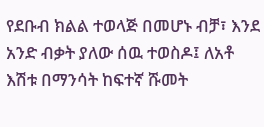የደቡብ ክልል ተወላጅ በመሆኑ ብቻ፣ እንደ አንድ ብቃት ያለው ሰዉ ተወስዶ፤ ለአቶ እሽቱ በማንሳት ከፍተኛ ሹመት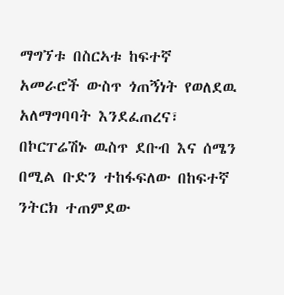ማግኘቱ በስርኣቱ ከፍተኛ አመራሮች ውስጥ ጎጠኝነት የወለደዉ አለማግባባት እንደፈጠረና፣ በኮርፐሬሽኑ ዉስጥ ደቡብ እና ሰሜን በሚል ቡድን ተከፋፍለው በከፍተኛ ንትርክ ተጠምደው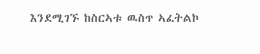እንደሚገኙ ከስርኣቱ ዉስጥ ኣፈትልኮ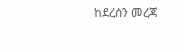ከደረሰን መረጃ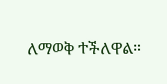ለማወቅ ተችለዋል።